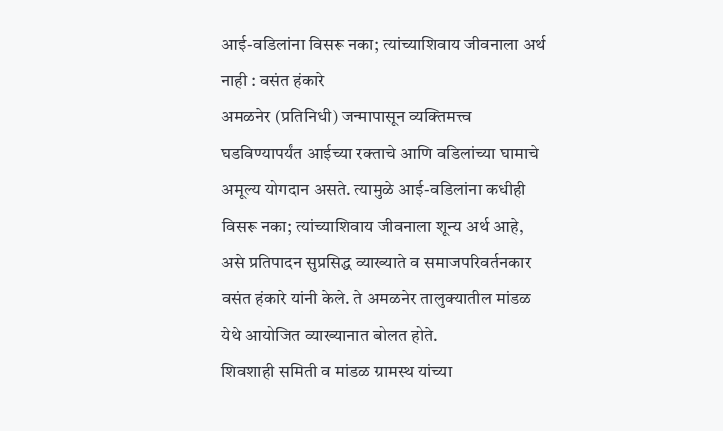आई-वडिलांना विसरू नका; त्यांच्याशिवाय जीवनाला अर्थ नाही : वसंत हंकारे
अमळनेर (प्रतिनिधी) जन्मापासून व्यक्तिमत्त्व घडविण्यापर्यंत आईच्या रक्ताचे आणि वडिलांच्या घामाचे अमूल्य योगदान असते. त्यामुळे आई-वडिलांना कधीही विसरू नका; त्यांच्याशिवाय जीवनाला शून्य अर्थ आहे, असे प्रतिपादन सुप्रसिद्ध व्याख्याते व समाजपरिवर्तनकार वसंत हंकारे यांनी केले. ते अमळनेर तालुक्यातील मांडळ येथे आयोजित व्याख्यानात बोलत होते.
शिवशाही समिती व मांडळ ग्रामस्थ यांच्या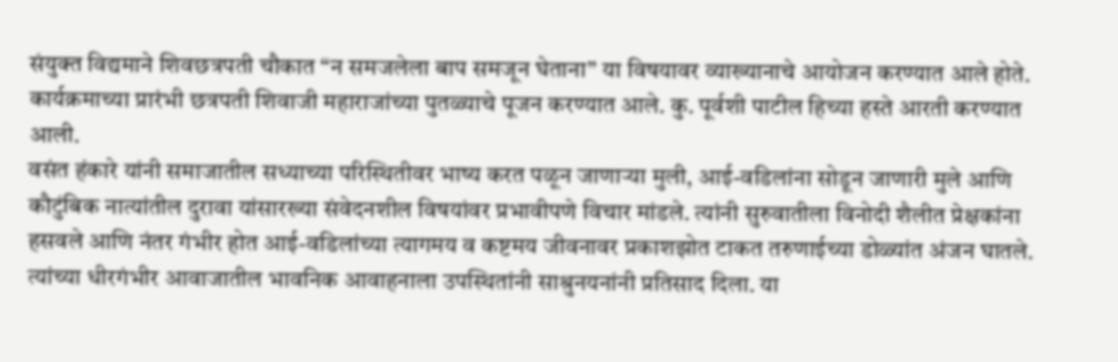संयुक्त विद्यमाने शिवछत्रपती चौकात “न समजलेला बाप समजून घेताना” या विषयावर व्याख्यानाचे आयोजन करण्यात आले होते. कार्यक्रमाच्या प्रारंभी छत्रपती शिवाजी महाराजांच्या पुतळ्याचे पूजन करण्यात आले. कु. पूर्वशी पाटील हिच्या हस्ते आरती करण्यात आली.
वसंत हंकारे यांनी समाजातील सध्याच्या परिस्थितीवर भाष्य करत पळून जाणाऱ्या मुली, आई-वडिलांना सोडून जाणारी मुले आणि कौटुंबिक नात्यांतील दुरावा यांसारख्या संवेदनशील विषयांवर प्रभावीपणे विचार मांडले. त्यांनी सुरुवातीला विनोदी शैलीत प्रेक्षकांना हसवले आणि नंतर गंभीर होत आई-वडिलांच्या त्यागमय व कष्टमय जीवनावर प्रकाशझोत टाकत तरुणाईच्या डोळ्यांत अंजन घातले. त्यांच्या धीरगंभीर आवाजातील भावनिक आवाहनाला उपस्थितांनी साश्रुनयनांनी प्रतिसाद दिला. या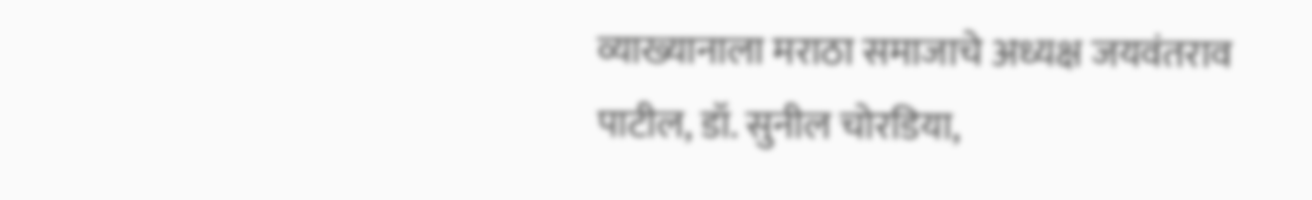व्याख्यानाला मराठा समाजाचे अध्यक्ष जयवंतराव पाटील, डॉ. सुनील चोरडिया,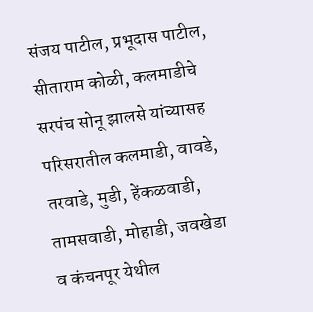संजय पाटील, प्रभूदास पाटील, सीताराम कोळी, कलमाडीचे सरपंच सोनू झालसे यांच्यासह परिसरातील कलमाडी, वावडे, तरवाडे, मुडी, हेंकळवाडी, तामसवाडी, मोहाडी, जवखेडा व कंचनपूर येथील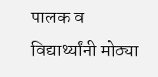पालक व विद्यार्थ्यांनी मोठ्या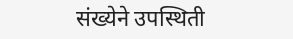संख्येने उपस्थिती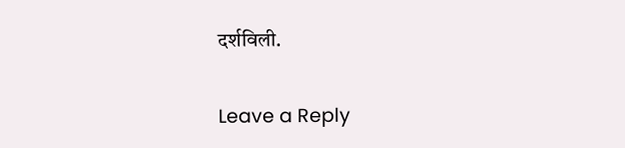दर्शविली.

Leave a Reply